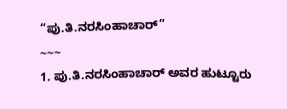“ಪು.ತಿ.ನರಸಿಂಹಾಚಾರ್”
~~~
1. ಪು.ತಿ.ನರಸಿಂಹಾಚಾರ್ ಅವರ ಹುಟ್ಟೂರು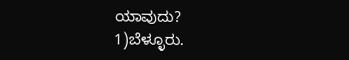ಯಾವುದು?
1)ಬೆಳ್ಳೂರು.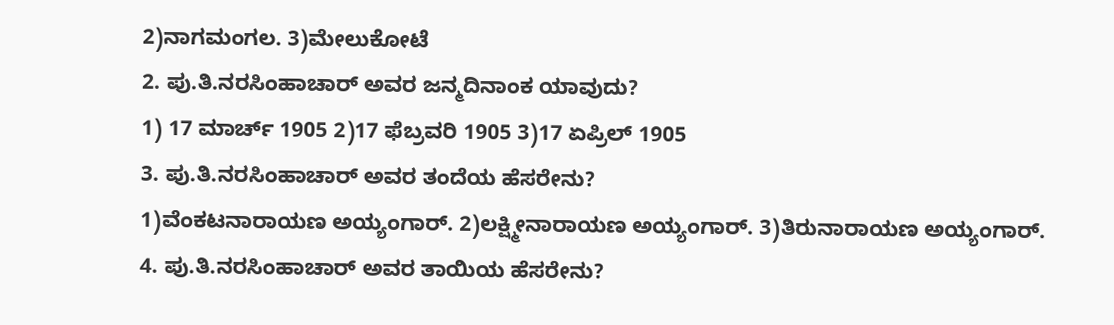2)ನಾಗಮಂಗಲ. 3)ಮೇಲುಕೋಟೆ
2. ಪು.ತಿ.ನರಸಿಂಹಾಚಾರ್ ಅವರ ಜನ್ಮದಿನಾಂಕ ಯಾವುದು?
1) 17 ಮಾರ್ಚ್ 1905 2)17 ಫೆಬ್ರವರಿ 1905 3)17 ಏಪ್ರಿಲ್ 1905
3. ಪು.ತಿ.ನರಸಿಂಹಾಚಾರ್ ಅವರ ತಂದೆಯ ಹೆಸರೇನು?
1)ವೆಂಕಟನಾರಾಯಣ ಅಯ್ಯಂಗಾರ್. 2)ಲಕ್ಷ್ಮೀನಾರಾಯಣ ಅಯ್ಯಂಗಾರ್. 3)ತಿರುನಾರಾಯಣ ಅಯ್ಯಂಗಾರ್.
4. ಪು.ತಿ.ನರಸಿಂಹಾಚಾರ್ ಅವರ ತಾಯಿಯ ಹೆಸರೇನು?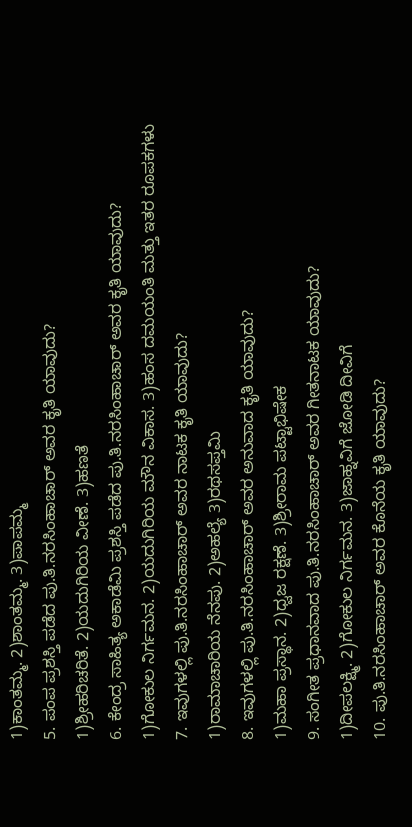1)ಕಾಂತಮ್ಮ. 2)ಶಾಂತಮ್ಮ. 3)ಪಾಪಮ್ಮ
5. ಪಂಪ ಪ್ರಶಸ್ತಿ ಪಡೆದ ಪು.ತಿ.ನರಸಿಂಹಾಚಾರ್ ಅವರ ಕೃತಿ ಯಾವುದು?
1)ಶ್ರೀಹರಿಚರಿತೆ. 2)ಯದುಗಿರಿಯ ವೀಣೆ. 3)ಹಣತೆ
6. ಕೇಂದ್ರ ಸಾಹಿತ್ಯ ಅಕಾಡೆಮಿ ಪ್ರಶಸ್ತಿ ಪಡೆದ ಪು.ತಿ.ನರಸಿಂಹಾಚಾರ್ ಅವರ ಕೃತಿ ಯಾವುದು?
1)ಗೋಕುಲ ನಿರ್ಗಮನ. 2)ಯದುಗಿರಿಯ ಮೌನ ವಿಕಾಸ. 3)ಹಂಸ ದಮಯಂತಿ ಮತ್ತು ಇತರ ರೂಪಕಗಳು
7. ಇವುಗಳಲ್ಲಿ ಪು.ತಿ.ನರಸಿಂಹಾಚಾರ್ ಅವರ ನಾಟಕ ಕೃತಿ ಯಾವುದು?
1)ರಾಮಾಚಾರಿಯ ನೆನಪು. 2)ಅಹಲ್ಯೆ 3)ರಥಸಪ್ತಮಿ
8. ಇವುಗಳಲ್ಲಿ ಪು.ತಿ.ನರಸಿಂಹಾಚಾರ್ ಅವರ ಅನುವಾದ ಕೃತಿ ಯಾವುದು?
1)ಮಹಾ ಪ್ರಸ್ಥಾನ. 2)ಧ್ವಜ ರಕ್ಷಣೆ. 3)ಶ್ರೀರಾಮ ಪಟ್ಟಾಭಿಷೇಕ
9. ಸಂಗೀತ ಪ್ರಧಾನವಾದ ಪು.ತಿ.ನರಸಿಂಹಾಚಾರ್ ಅವರ ಗೀತನಾಟಕ ಯಾವುದು?
1)ದೀಪಲಕ್ಷ್ಮಿ. 2)ಗೋಕುಲ ನಿರ್ಗಮನ. 3)ಜಾಹ್ನವಿಗೆ ಜೋಡಿ ದೀವಿಗೆ
10. ಪು.ತಿ.ನರಸಿಂಹಾಚಾರ್ ಅವರ ಕೊನೆಯ ಕೃತಿ ಯಾವುದು?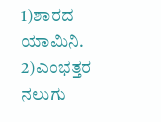1)ಶಾರದ ಯಾಮಿನಿ. 2)ಎಂಭತ್ತರ ನಲುಗು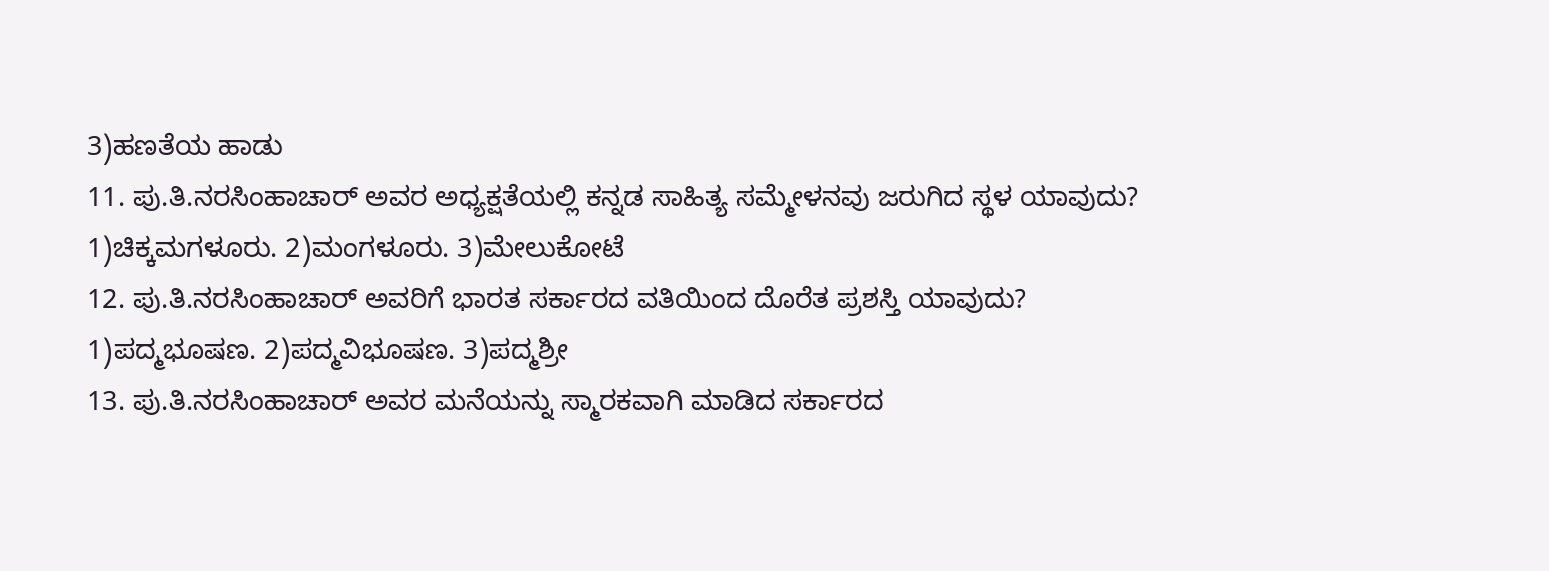3)ಹಣತೆಯ ಹಾಡು
11. ಪು.ತಿ.ನರಸಿಂಹಾಚಾರ್ ಅವರ ಅಧ್ಯಕ್ಷತೆಯಲ್ಲಿ ಕನ್ನಡ ಸಾಹಿತ್ಯ ಸಮ್ಮೇಳನವು ಜರುಗಿದ ಸ್ಥಳ ಯಾವುದು?
1)ಚಿಕ್ಕಮಗಳೂರು. 2)ಮಂಗಳೂರು. 3)ಮೇಲುಕೋಟೆ
12. ಪು.ತಿ.ನರಸಿಂಹಾಚಾರ್ ಅವರಿಗೆ ಭಾರತ ಸರ್ಕಾರದ ವತಿಯಿಂದ ದೊರೆತ ಪ್ರಶಸ್ತಿ ಯಾವುದು?
1)ಪದ್ಮಭೂಷಣ. 2)ಪದ್ಮವಿಭೂಷಣ. 3)ಪದ್ಮಶ್ರೀ
13. ಪು.ತಿ.ನರಸಿಂಹಾಚಾರ್ ಅವರ ಮನೆಯನ್ನು ಸ್ಮಾರಕವಾಗಿ ಮಾಡಿದ ಸರ್ಕಾರದ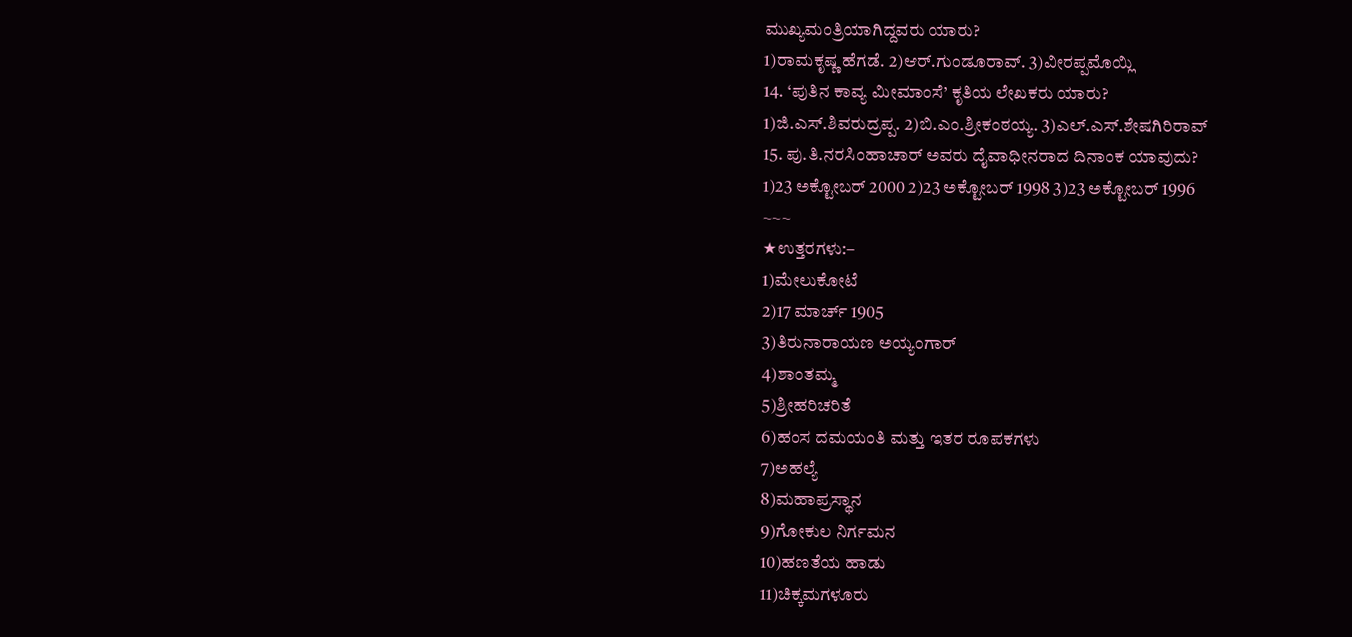ಮುಖ್ಯಮಂತ್ರಿಯಾಗಿದ್ದವರು ಯಾರು?
1)ರಾಮಕೃಷ್ಣ ಹೆಗಡೆ. 2)ಆರ್.ಗುಂಡೂರಾವ್. 3)ವೀರಪ್ಪಮೊಯ್ಲಿ
14. ‘ಪುತಿನ ಕಾವ್ಯ ಮೀಮಾಂಸೆ’ ಕೃತಿಯ ಲೇಖಕರು ಯಾರು?
1)ಜಿ.ಎಸ್.ಶಿವರುದ್ರಪ್ಪ. 2)ಬಿ.ಎಂ.ಶ್ರೀಕಂಠಯ್ಯ. 3)ಎಲ್.ಎಸ್.ಶೇಷಗಿರಿರಾವ್
15. ಪು.ತಿ.ನರಸಿಂಹಾಚಾರ್ ಅವರು ದೈವಾಧೀನರಾದ ದಿನಾಂಕ ಯಾವುದು?
1)23 ಅಕ್ಟೋಬರ್ 2000 2)23 ಅಕ್ಟೋಬರ್ 1998 3)23 ಅಕ್ಟೋಬರ್ 1996
~~~
★ಉತ್ತರಗಳು:–
1)ಮೇಲುಕೋಟೆ
2)17 ಮಾರ್ಚ್ 1905
3)ತಿರುನಾರಾಯಣ ಅಯ್ಯಂಗಾರ್
4)ಶಾಂತಮ್ಮ
5)ಶ್ರೀಹರಿಚರಿತೆ
6)ಹಂಸ ದಮಯಂತಿ ಮತ್ತು ಇತರ ರೂಪಕಗಳು
7)ಅಹಲ್ಯೆ
8)ಮಹಾಪ್ರಸ್ಥಾನ
9)ಗೋಕುಲ ನಿರ್ಗಮನ
10)ಹಣತೆಯ ಹಾಡು
11)ಚಿಕ್ಕಮಗಳೂರು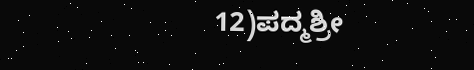12)ಪದ್ಮಶ್ರೀ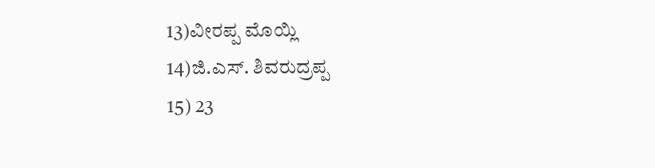13)ವೀರಪ್ಪ ಮೊಯ್ಲಿ
14)ಜಿ.ಎಸ್. ಶಿವರುದ್ರಪ್ಪ
15) 23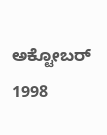ಅಕ್ಟೋಬರ್ 1998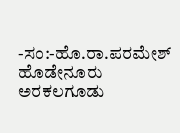-ಸಂ:-ಹೊ.ರಾ.ಪರಮೇಶ್ ಹೊಡೇನೂರು
ಅರಕಲಗೂಡು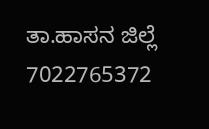ತಾ.ಹಾಸನ ಜಿಲ್ಲೆ
7022765372